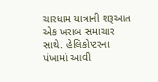ચારધામ યાત્રાની શરૂઆત એક ખરાબ સમાચાર સાથે. હેલિકોપ્ટરના પંખામાં આવી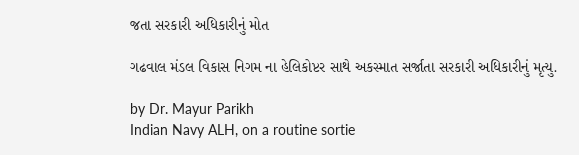જતા સરકારી અધિકારીનું મોત

ગઢવાલ મંડલ વિકાસ નિગમ ના હેલિકોપ્ટર સાથે અકસ્માત સર્જાતા સરકારી અધિકારીનું મૃત્યુ.

by Dr. Mayur Parikh
Indian Navy ALH, on a routine sortie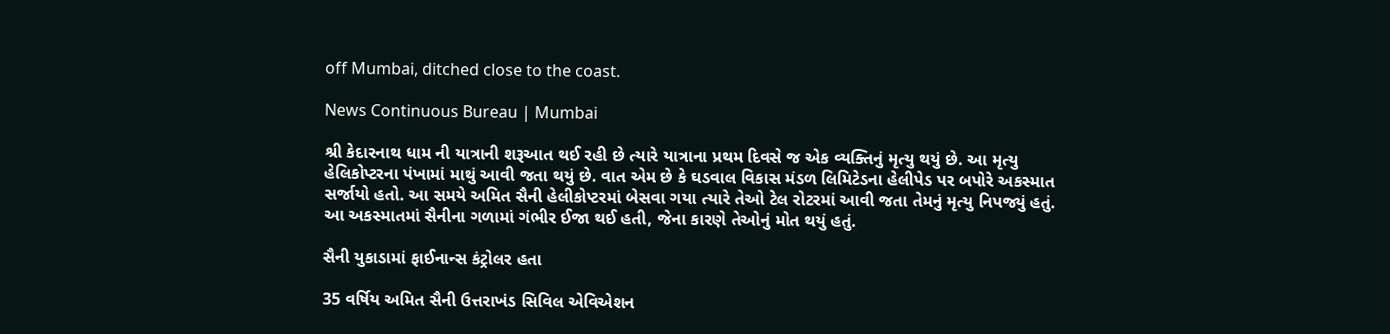off Mumbai, ditched close to the coast.

News Continuous Bureau | Mumbai

શ્રી કેદારનાથ ધામ ની યાત્રાની શરૂઆત થઈ રહી છે ત્યારે યાત્રાના પ્રથમ દિવસે જ એક વ્યક્તિનું મૃત્યુ થયું છે. આ મૃત્યુ હેલિકોપ્ટરના પંખામાં માથું આવી જતા થયું છે. વાત એમ છે કે ઘડવાલ વિકાસ મંડળ લિમિટેડના હેલીપેડ પર બપોરે અકસ્માત સર્જાયો હતો. આ સમયે અમિત સૈની હેલીકોપ્ટરમાં બેસવા ગયા ત્યારે તેઓ ટેલ રોટરમાં આવી જતા તેમનું મૃત્યુ નિપજ્યું હતું. આ અકસ્માતમાં સૈનીના ગળામાં ગંભીર ઈજા થઈ હતી, જેના કારણે તેઓનું મોત થયું હતું.

સૈની યુકાડામાં ફાઈનાન્સ કંટ્રોલર હતા

35 વર્ષિય અમિત સૈની ઉત્તરાખંડ સિવિલ એવિએશન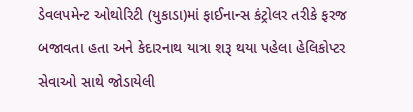ડેવલપમેન્ટ ઓથોરિટી (યુકાડા)માં ફાઈનાન્સ કંટ્રોલર તરીકે ફરજ બજાવતા હતા અને કેદારનાથ યાત્રા શરૂ થયા પહેલા હેલિકોપ્ટર સેવાઓ સાથે જોડાયેલી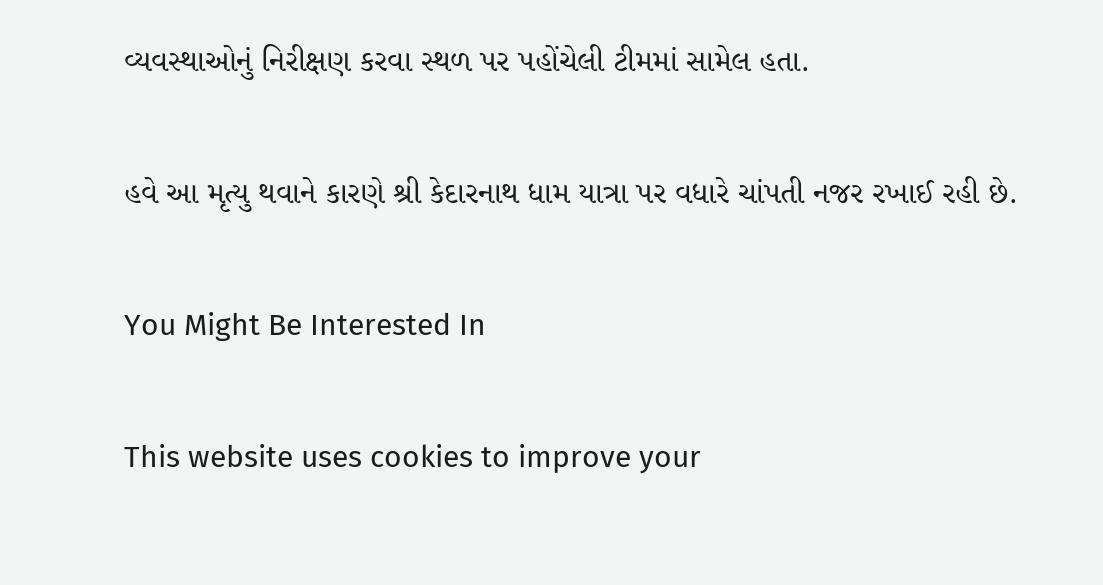વ્યવસ્થાઓનું નિરીક્ષણ કરવા સ્થળ પર પહોંચેલી ટીમમાં સામેલ હતા.

હવે આ મૃત્યુ થવાને કારણે શ્રી કેદારનાથ ધામ યાત્રા પર વધારે ચાંપતી નજર રખાઈ રહી છે.

You Might Be Interested In

This website uses cookies to improve your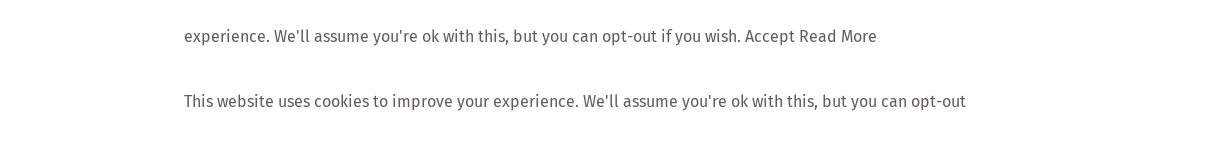experience. We'll assume you're ok with this, but you can opt-out if you wish. Accept Read More

This website uses cookies to improve your experience. We'll assume you're ok with this, but you can opt-out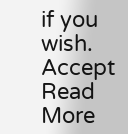if you wish. Accept Read More